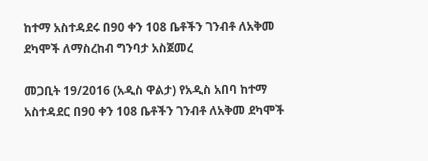ከተማ አስተዳደሩ በ90 ቀን 108 ቤቶችን ገንብቶ ለአቅመ ደካሞች ለማስረከብ ግንባታ አስጀመረ

መጋቢት 19/2016 (አዲስ ዋልታ) የአዲስ አበባ ከተማ አስተዳደር በ90 ቀን 108 ቤቶችን ገንብቶ ለአቅመ ደካሞች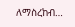ለማስረከብ…